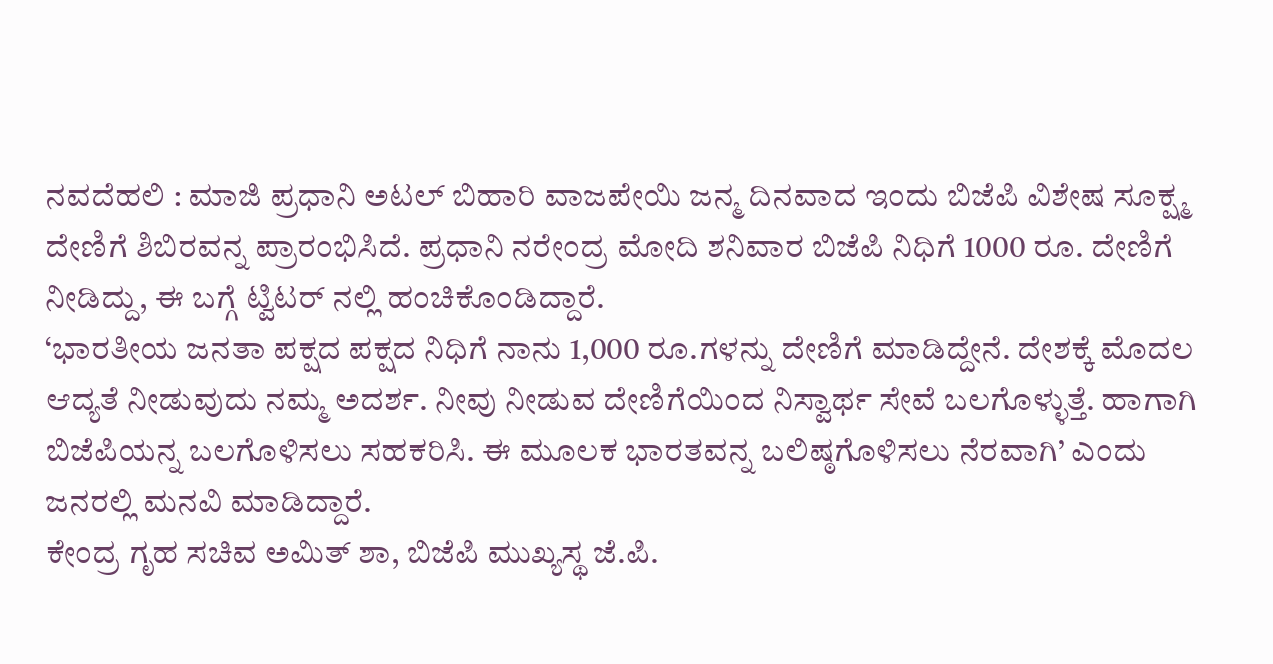ನವದೆಹಲಿ : ಮಾಜಿ ಪ್ರಧಾನಿ ಅಟಲ್ ಬಿಹಾರಿ ವಾಜಪೇಯಿ ಜನ್ಮ ದಿನವಾದ ಇಂದು ಬಿಜೆಪಿ ವಿಶೇಷ ಸೂಕ್ಷ್ಮ ದೇಣಿಗೆ ಶಿಬಿರವನ್ನ ಪ್ರಾರಂಭಿಸಿದೆ. ಪ್ರಧಾನಿ ನರೇಂದ್ರ ಮೋದಿ ಶನಿವಾರ ಬಿಜೆಪಿ ನಿಧಿಗೆ 1000 ರೂ. ದೇಣಿಗೆ ನೀಡಿದ್ದು, ಈ ಬಗ್ಗೆ ಟ್ವಿಟರ್ ನಲ್ಲಿ ಹಂಚಿಕೊಂಡಿದ್ದಾರೆ.
‘ಭಾರತೀಯ ಜನತಾ ಪಕ್ಷದ ಪಕ್ಷದ ನಿಧಿಗೆ ನಾನು 1,000 ರೂ.ಗಳನ್ನು ದೇಣಿಗೆ ಮಾಡಿದ್ದೇನೆ. ದೇಶಕ್ಕೆ ಮೊದಲ ಆದ್ಯತೆ ನೀಡುವುದು ನಮ್ಮ ಅದರ್ಶ. ನೀವು ನೀಡುವ ದೇಣಿಗೆಯಿಂದ ನಿಸ್ವಾರ್ಥ ಸೇವೆ ಬಲಗೊಳ್ಳುತ್ತೆ. ಹಾಗಾಗಿ ಬಿಜೆಪಿಯನ್ನ ಬಲಗೊಳಿಸಲು ಸಹಕರಿಸಿ. ಈ ಮೂಲಕ ಭಾರತವನ್ನ ಬಲಿಷ್ಠಗೊಳಿಸಲು ನೆರವಾಗಿ’ ಎಂದು ಜನರಲ್ಲಿ ಮನವಿ ಮಾಡಿದ್ದಾರೆ.
ಕೇಂದ್ರ ಗೃಹ ಸಚಿವ ಅಮಿತ್ ಶಾ, ಬಿಜೆಪಿ ಮುಖ್ಯಸ್ಥ ಜೆ.ಪಿ.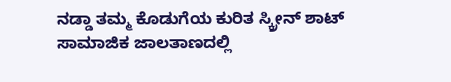ನಡ್ಡಾ ತಮ್ಮ ಕೊಡುಗೆಯ ಕುರಿತ ಸ್ಕ್ರೀನ್ ಶಾಟ್ ಸಾಮಾಜಿಕ ಜಾಲತಾಣದಲ್ಲಿ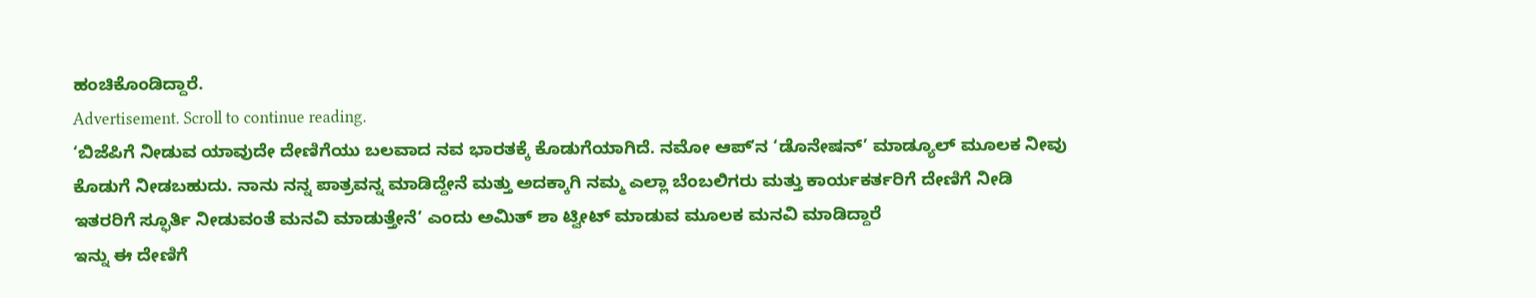ಹಂಚಿಕೊಂಡಿದ್ದಾರೆ.
Advertisement. Scroll to continue reading.
‘ಬಿಜೆಪಿಗೆ ನೀಡುವ ಯಾವುದೇ ದೇಣಿಗೆಯು ಬಲವಾದ ನವ ಭಾರತಕ್ಕೆ ಕೊಡುಗೆಯಾಗಿದೆ. ನಮೋ ಆಪ್ʼನ ‘ಡೊನೇಷನ್’ ಮಾಡ್ಯೂಲ್ ಮೂಲಕ ನೀವು ಕೊಡುಗೆ ನೀಡಬಹುದು. ನಾನು ನನ್ನ ಪಾತ್ರವನ್ನ ಮಾಡಿದ್ದೇನೆ ಮತ್ತು ಅದಕ್ಕಾಗಿ ನಮ್ಮ ಎಲ್ಲಾ ಬೆಂಬಲಿಗರು ಮತ್ತು ಕಾರ್ಯಕರ್ತರಿಗೆ ದೇಣಿಗೆ ನೀಡಿ ಇತರರಿಗೆ ಸ್ಫೂರ್ತಿ ನೀಡುವಂತೆ ಮನವಿ ಮಾಡುತ್ತೇನೆ’ ಎಂದು ಅಮಿತ್ ಶಾ ಟ್ವೀಟ್ ಮಾಡುವ ಮೂಲಕ ಮನವಿ ಮಾಡಿದ್ದಾರೆ
ಇನ್ನು ಈ ದೇಣಿಗೆ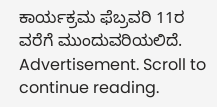ಕಾರ್ಯಕ್ರಮ ಫೆಬ್ರವರಿ 11ರ ವರೆಗೆ ಮುಂದುವರಿಯಲಿದೆ.
Advertisement. Scroll to continue reading.